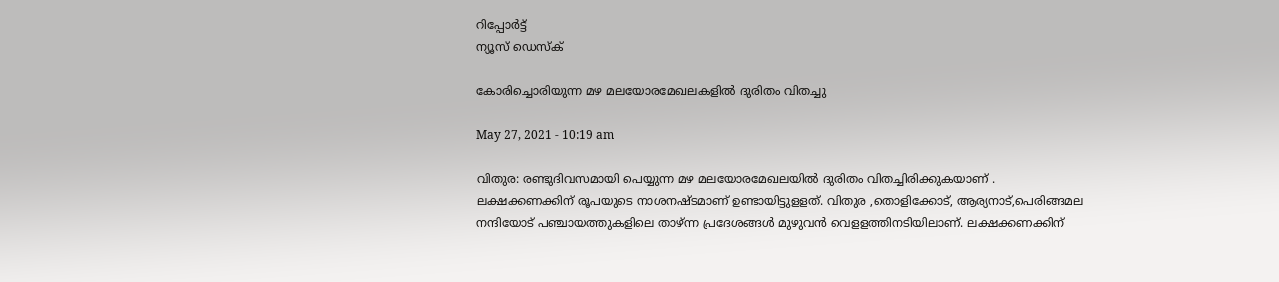റിപ്പോര്‍ട്ട്
ന്യൂസ് ഡെസ്ക്

കോരിച്ചൊരിയുന്ന മഴ മലയോരമേഖലകളില്‍ ദുരിതം വിതച്ചു

May 27, 2021 - 10:19 am

വിതുര: രണ്ടുദിവസമായി പെയ്യുന്ന മഴ മലയോരമേഖലയില്‍ ദുരിതം വിതച്ചിരിക്കുകയാണ്‌ . ലക്ഷക്കണക്കിന്‌ രൂപയുടെ നാശനഷ്ടമാണ്‌ ഉണ്ടായിട്ടുളളത്‌. വിതുര ,തൊളിക്കോട്‌, ആര്യനാട്‌,പെരിങ്ങമല നന്ദിയോട്‌ പഞ്ചായത്തുകളിലെ താഴ്‌ന്ന പ്രദേശങ്ങള്‍ മുഴുവന്‍ വെളളത്തിനടിയിലാണ്‌. ലക്ഷക്കണക്കിന്‌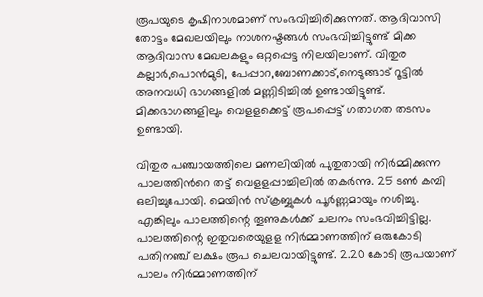രൂപയുടെ കൃഷിനാശമാണ്‌ സംഭവിച്ചിരിക്കുന്നത്‌. ആദിവാസി തോട്ടം മേഖലയിലും നാശനഷ്ടങ്ങള്‍ സംഭവിച്ചിട്ടുണ്ട്‌ മിക്ക ആദിവാസ മേഖലകളും ഒറ്റപ്പെട്ട നിലയിലാണ്‌. വിതുര കല്ലാര്‍,പൊന്‍മുടി, പേപ്പാറ,ബോണക്കാട്‌,നെടുങ്ങാട്‌ റൂട്ടില്‍ അനവധി ഭാഗങ്ങളില്‍ മണ്ണിടിച്ചില്‍ ഉണ്ടായിട്ടുണ്ട്‌. മിക്കഭാഗങ്ങളിലും വെളളക്കെട്ട്‌ രൂപപ്പെട്ട്‌ ഗതാഗത തടസം ഉണ്ടായി.

വിതുര പഞ്ചായത്തിലെ മണലിയില്‍ പുതുതായി നിര്‍മ്മിക്കുന്ന പാലത്തിന്‍റെ തട്ട്‌ വെളളപ്പാച്ചിലില്‍ തകര്‍ന്നു. 25 ടണ്‍ കമ്പി ഒലിച്ചുപോയി. മെയിന്‍ സ്‌ക്രബ്ബുകള്‍ പൂര്‍ണ്ണമായും നശിച്ചു. എങ്കിലും പാലത്തിന്റെ തൂണുകള്‍ക്ക്‌ ചലനം സംഭവിച്ചിട്ടില്ല. പാലത്തിന്റെ ഇതുവരെയുളള നിര്‍മ്മാണത്തിന്‌ ഒരുകോടി പതിനഞ്ച്‌ ലക്ഷം രൂപ ചെലവായിട്ടുണ്ട്‌. 2.20 കോടി രൂപയാണ്‌ പാലം നിര്‍മ്മാണത്തിന്‌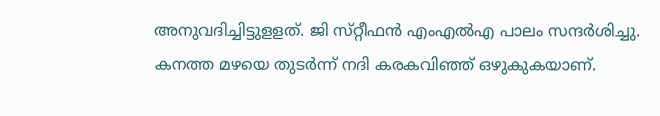അനുവദിച്ചിട്ടുളളത്‌. ജി സ്‌റ്റീഫന്‍ എംഎല്‍എ പാലം സന്ദര്‍ശിച്ചു. കനത്ത മഴയെ തുടര്‍ന്ന്‌ നദി കരകവിഞ്ഞ്‌ ഒഴുകുകയാണ്‌.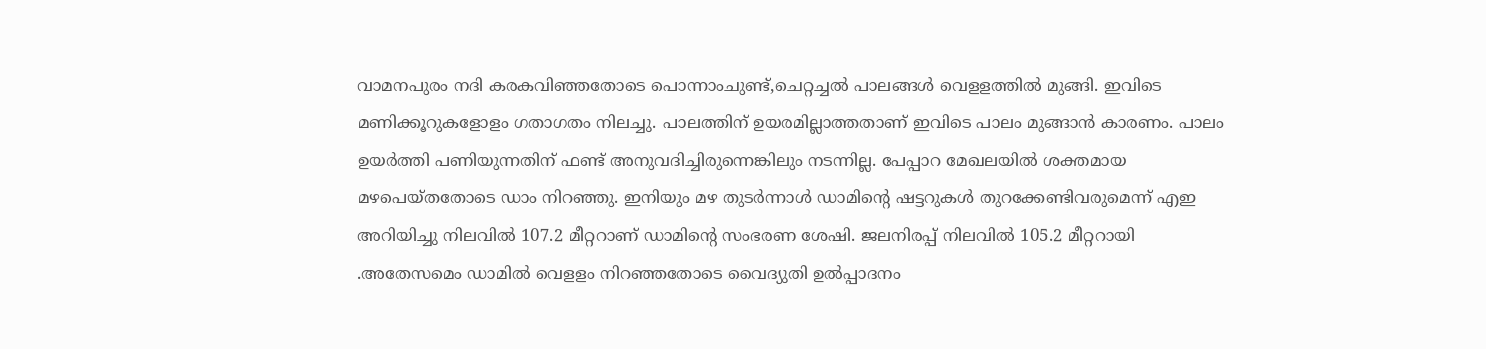വാമനപുരം നദി കരകവിഞ്ഞതോടെ പൊന്നാംചുണ്ട്‌,ചെറ്റച്ചല്‍ പാലങ്ങള്‍ വെളളത്തില്‍ മുങ്ങി. ഇവിടെ മണിക്കൂറുകളോളം ഗതാഗതം നിലച്ചു. പാലത്തിന്‌ ഉയരമില്ലാത്തതാണ്‌ ഇവിടെ പാലം മുങ്ങാന്‍ കാരണം. പാലം ഉയര്‍ത്തി പണിയുന്നതിന്‌ ഫണ്ട്‌ അനുവദിച്ചിരുന്നെങ്കിലും നടന്നില്ല. പേപ്പാറ മേഖലയില്‍ ശക്തമായ മഴപെയ്‌തതോടെ ഡാം നിറഞ്ഞു. ഇനിയും മഴ തുടര്‍ന്നാള്‍ ഡാമിന്റെ ഷട്ടറുകള്‍ തുറക്കേണ്ടിവരുമെന്ന്‌ എഇ അറിയിച്ചു നിലവില്‍ 107.2 മീറ്ററാണ്‌ ഡാമിന്റെ സംഭരണ ശേഷി. ജലനിരപ്പ്‌ നിലവില്‍ 105.2 മീറ്ററായി .അതേസമെം ഡാമില്‍ വെളളം നിറഞ്ഞതോടെ വൈദ്യുതി ഉല്‍പ്പാദനം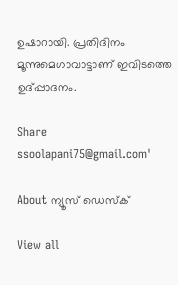ഉഷാറായി. പ്രതിദിനം മൂന്നുമെഗാവാട്ടാണ്‌ ഇവിടത്തെ ഉദ്‌പ്പാദനം.

Share
ssoolapani75@gmail.com'

About ന്യൂസ് ഡെസ്ക്

View all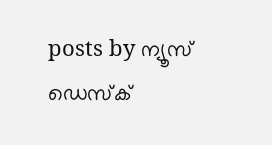posts by ന്യൂസ് ഡെസ്ക്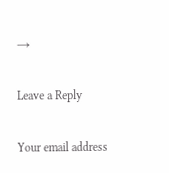→

Leave a Reply

Your email address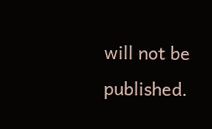will not be published.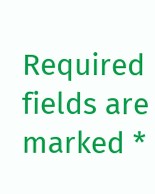Required fields are marked *